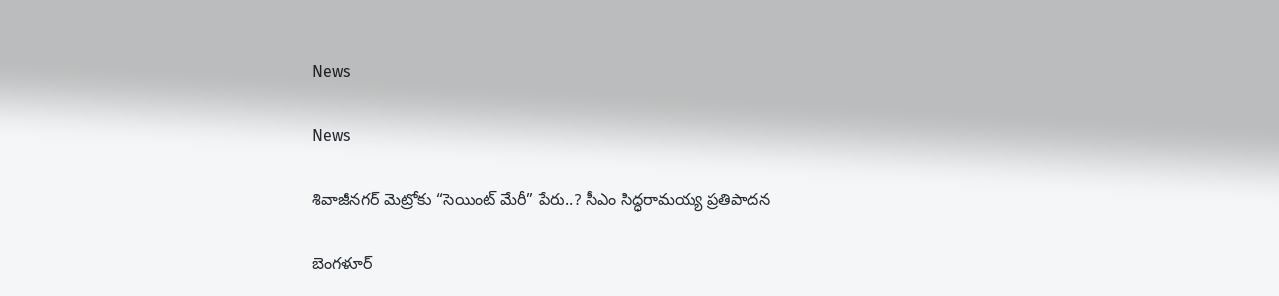News

News

శివాజీనగర్ మెట్రోకు “సెయింట్ మేరీ” పేరు..? సీఎం సిద్ధరామయ్య ప్రతిపాదన

బెంగళూర్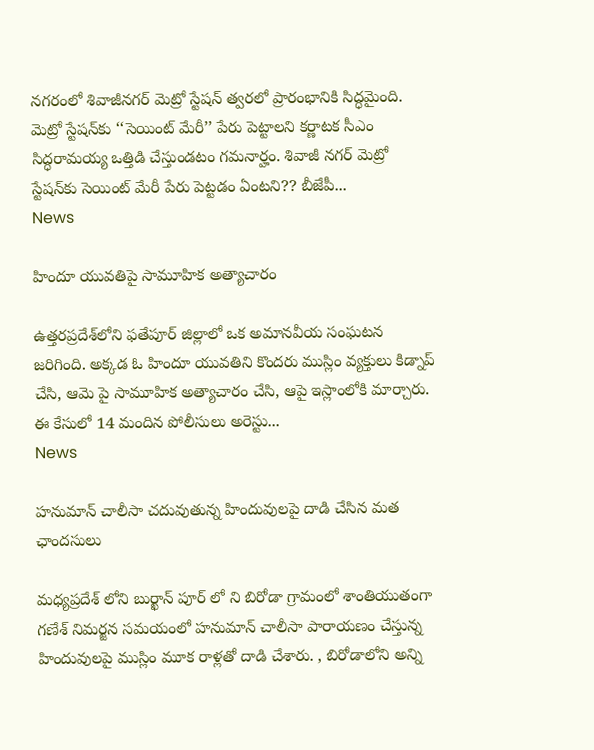నగరంలో శివాజీనగర్ మెట్రో స్టేషన్ త్వరలో ప్రారంభానికి సిద్ధమైంది. మెట్రో స్టేషన్‌కు ‘‘సెయింట్ మేరీ’’ పేరు పెట్టాలని కర్ణాటక సీఎం సిద్ధరామయ్య ఒత్తిడి చేస్తుండటం గమనార్హం. శివాజీ నగర్ మెట్రో స్టేషన్‌కు సెయింట్ మేరీ పేరు పెట్టడం ఏంటని?? బీజేపీ...
News

హిందూ యువతిపై సామూహిక అత్యాచారం

ఉత్తరప్రదేశ్‌లోని ఫతేపూర్ జిల్లాలో ఒక అమానవీయ సంఘటన జరిగింది. అక్కడ ఓ హిందూ యువతిని కొందరు ముస్లిం వ్యక్తులు కిడ్నాప్ చేసి, ఆమె పై సామూహిక అత్యాచారం చేసి, ఆపై ఇస్లాంలోకి మార్చారు. ఈ కేసులో 14 మందిన పోలీసులు అరెస్టు...
News

హనుమాన్ చాలీసా చదువుతున్న హిందువులపై దాడి చేసిన మత ఛాందసులు

మధ్యప్రదేశ్ లోని బుర్ఖాన్ పూర్ లో ని బిరోడా గ్రామంలో శాంతియుతంగా గణేశ్ నిమర్జన సమయంలో హనుమాన్ చాలీసా పారాయణం చేస్తున్న హిందువులపై ముస్లిం మూక రాళ్లతో దాడి చేశారు. , బిరోడాలోని అన్ని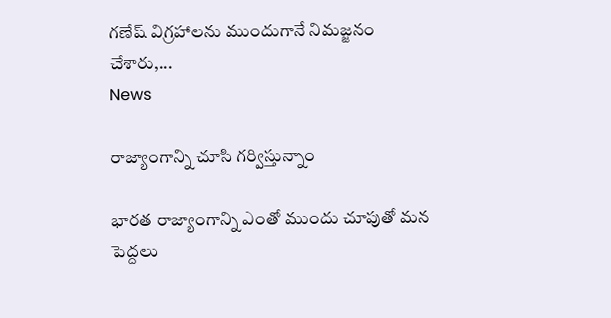గణేష్ విగ్రహాలను ముందుగానే నిమజ్జనం చేశారు,...
News

రాజ్యాంగాన్ని చూసి గర్విస్తున్నాం

భారత రాజ్యాంగాన్ని ఎంతో ముందు చూపుతో మన పెద్దలు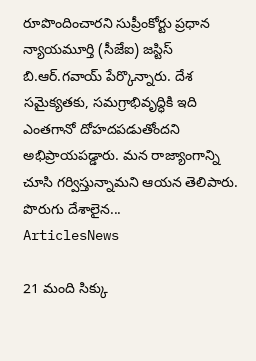రూపొందించారని సుప్రీంకోర్టు ప్రధాన న్యాయమూర్తి (సీజేఐ) జస్టిస్‌ బి.ఆర్‌.గవాయ్‌ పేర్కొన్నారు. దేశ సమైక్యతకు, సమగ్రాభివృద్ధికి ఇది ఎంతగానో దోహదపడుతోందని అభిప్రాయపడ్డారు. మన రాజ్యాంగాన్ని చూసి గర్విస్తున్నామని ఆయన తెలిపారు. పొరుగు దేశాలైన...
ArticlesNews

21 మంది సిక్కు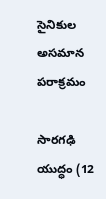సైనికుల అసమాన పరాక్రమం

సారగఢి యుద్ధం (12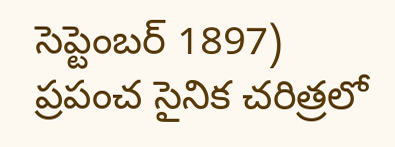సెప్టెంబర్ 1897) ప్రపంచ సైనిక చరిత్రలో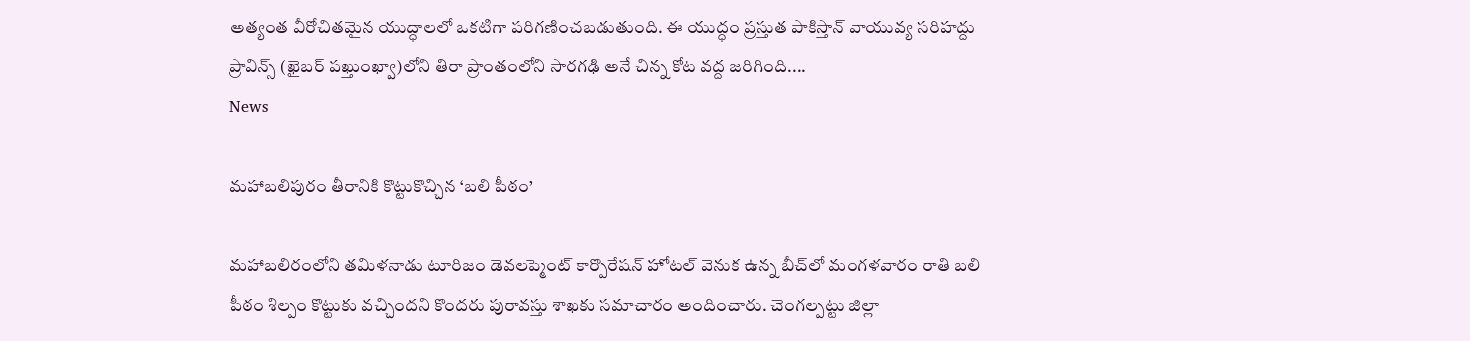అత్యంత వీరోచితమైన యుద్ధాలలో ఒకటిగా పరిగణించబడుతుంది. ఈ యుద్ధం ప్రస్తుత పాకిస్తాన్ వాయువ్య సరిహద్దు ప్రావిన్స్ (ఖైబర్ పఖ్తుంఖ్వా)లోని తిరా ప్రాంతంలోని సారగఢి అనే చిన్న కోట వద్ద జరిగింది....
News

మహాబలిపురం తీరానికి కొట్టుకొచ్చిన ‘బలి పీఠం’

మహాబలిరంలోని తమిళనాడు టూరిజం డెవలప్మెంట్‌ కార్పొరేషన్‌ హోటల్‌ వెనుక ఉన్న బీచ్‌లో మంగళవారం రాతి బలి పీఠం శిల్పం కొట్టుకు వచ్చిందని కొందరు పురావస్తు శాఖకు సమాచారం అందించారు. చెంగల్పట్టు జిల్లా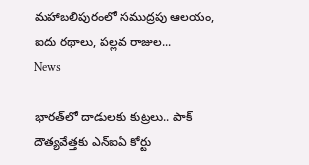మహాబలిపురంలో సముద్రపు ఆలయం, ఐదు రథాలు, పల్లవ రాజుల...
News

భారత్‌లో దాడులకు కుట్రలు.. పాక్‌ దౌత్యవేత్తకు ఎన్‌ఐఏ కోర్టు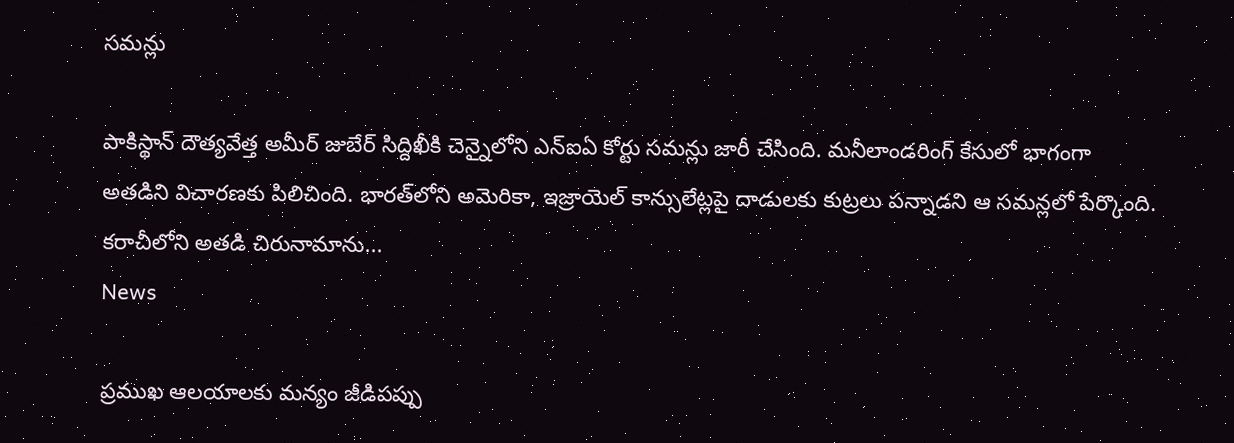సమన్లు

పాకిస్థాన్ దౌత్యవేత్త అమీర్‌ జుబేర్ సిద్దిఖీకి చెన్నైలోని ఎన్‌ఐఏ కోర్టు సమన్లు జారీ చేసింది. మనీలాండరింగ్‌ కేసులో భాగంగా అతడిని విచారణకు పిలిచింది. భారత్‌లోని అమెరికా, ఇజ్రాయెల్‌ కాన్సులేట్లపై దాడులకు కుట్రలు పన్నాడని ఆ సమన్లలో పేర్కొంది. కరాచీలోని అతడి చిరునామాను...
News

ప్రముఖ ఆలయాలకు మన్యం జీడిపప్పు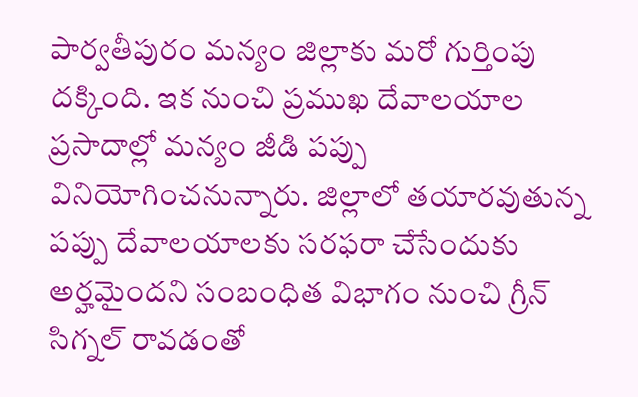పార్వతీపురం మన్యం జిల్లాకు మరో గుర్తింపు దక్కింది. ఇక నుంచి ప్రముఖ దేవాలయాల ప్రసాదాల్లో మన్యం జీడి పప్పు వినియోగించనున్నారు. జిల్లాలో తయారవుతున్న పప్పు దేవాలయాలకు సరఫరా చేసేందుకు అర్హమైందని సంబంధిత విభాగం నుంచి గ్రీన్‌ సిగ్నల్‌ రావడంతో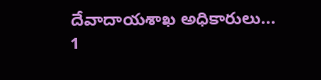దేవాదాయశాఖ అధికారులు...
1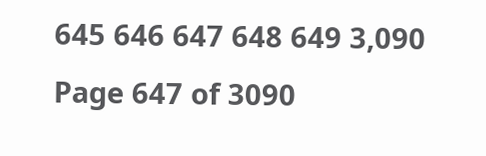645 646 647 648 649 3,090
Page 647 of 3090